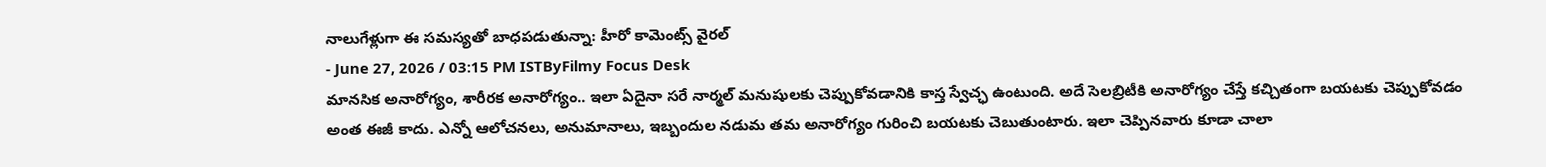నాలుగేళ్లుగా ఈ సమస్యతో బాధపడుతున్నా: హీరో కామెంట్స్ వైరల్
- June 27, 2026 / 03:15 PM ISTByFilmy Focus Desk
మానసిక అనారోగ్యం, శారీరక అనారోగ్యం.. ఇలా ఏదైనా సరే నార్మల్ మనుషులకు చెప్పుకోవడానికి కాస్త స్వేచ్ఛ ఉంటుంది. అదే సెలబ్రిటీకి అనారోగ్యం చేస్తే కచ్చితంగా బయటకు చెప్పుకోవడం అంత ఈజీ కాదు. ఎన్నో ఆలోచనలు, అనుమానాలు, ఇబ్బందుల నడుమ తమ అనారోగ్యం గురించి బయటకు చెబుతుంటారు. ఇలా చెప్పినవారు కూడా చాలా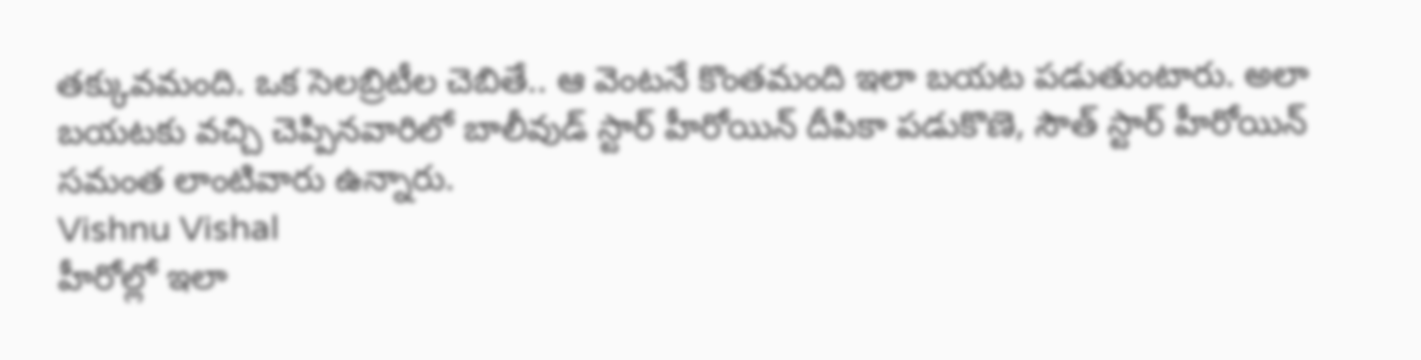తక్కువమంది. ఒక సెలబ్రిటీల చెబితే.. ఆ వెంటనే కొంతమంది ఇలా బయట పడుతుంటారు. అలా బయటకు వచ్చి చెప్పినవారిలో బాలీవుడ్ స్టార్ హీరోయిన్ దీపికా పడుకొణె, సౌత్ స్టార్ హీరోయిన్ సమంత లాంటివారు ఉన్నారు.
Vishnu Vishal
హీరోల్లో ఇలా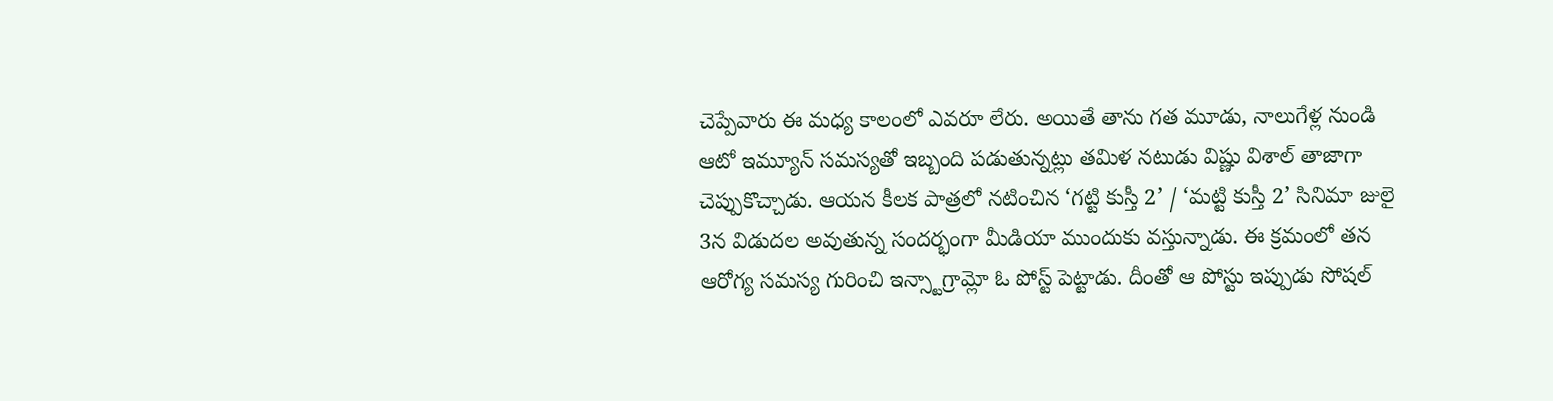చెప్పేవారు ఈ మధ్య కాలంలో ఎవరూ లేరు. అయితే తాను గత మూడు, నాలుగేళ్ల నుండి ఆటో ఇమ్యూన్ సమస్యతో ఇబ్బంది పడుతున్నట్లు తమిళ నటుడు విష్ణు విశాల్ తాజాగా చెప్పుకొచ్చాడు. ఆయన కీలక పాత్రలో నటించిన ‘గట్టి కుస్తీ 2’ / ‘మట్టి కుస్తీ 2’ సినిమా జులై 3న విడుదల అవుతున్న సందర్భంగా మీడియా ముందుకు వస్తున్నాడు. ఈ క్రమంలో తన ఆరోగ్య సమస్య గురించి ఇన్స్టాగ్రామ్లో ఓ పోస్ట్ పెట్టాడు. దీంతో ఆ పోస్టు ఇప్పుడు సోషల్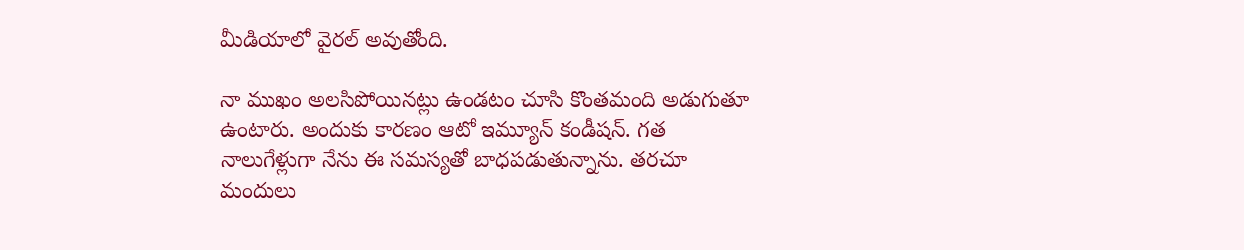మీడియాలో వైరల్ అవుతోంది.

నా ముఖం అలసిపోయినట్లు ఉండటం చూసి కొంతమంది అడుగుతూ ఉంటారు. అందుకు కారణం ఆటో ఇమ్యూన్ కండీషన్. గత నాలుగేళ్లుగా నేను ఈ సమస్యతో బాధపడుతున్నాను. తరచూ మందులు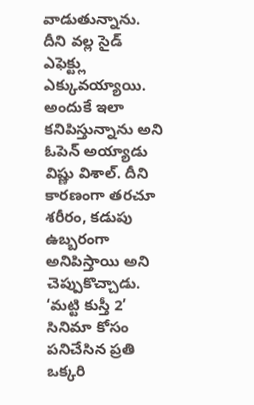వాడుతున్నాను. దీని వల్ల సైడ్ ఎఫెక్ట్లు ఎక్కువయ్యాయి. అందుకే ఇలా కనిపిస్తున్నాను అని ఓపెన్ అయ్యాడు విష్ణు విశాల్. దీని కారణంగా తరచూ శరీరం, కడుపు ఉబ్బరంగా అనిపిస్తాయి అని చెప్పుకొచ్చాడు. ‘మట్టి కుస్తీ 2’ సినిమా కోసం పనిచేసిన ప్రతి ఒక్కరి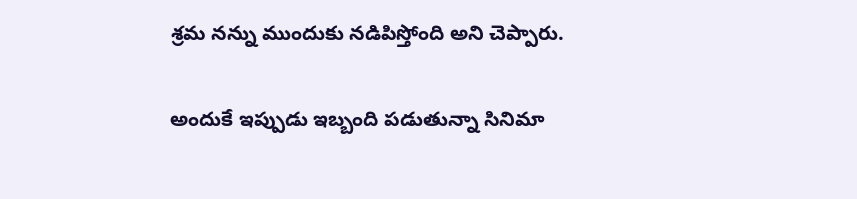శ్రమ నన్ను ముందుకు నడిపిస్తోంది అని చెప్పారు.

అందుకే ఇప్పుడు ఇబ్బంది పడుతున్నా సినిమా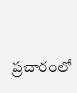ప్రచారంలో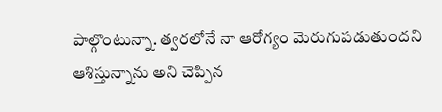పాల్గొంటున్నా. త్వరలోనే నా ఆరోగ్యం మెరుగుపడుతుందని ఆశిస్తున్నాను అని చెప్పిన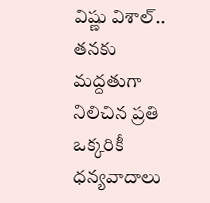విష్ణు విశాల్.. తనకు మద్దతుగా నిలిచిన ప్రతి ఒక్కరికీ ధన్యవాదాలు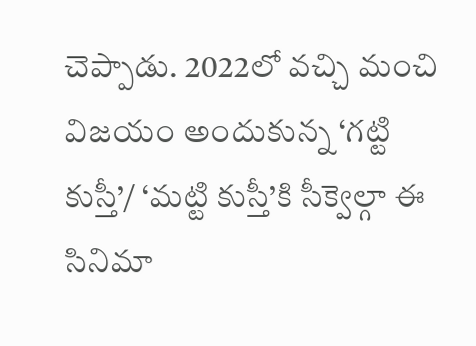చెప్పాడు. 2022లో వచ్చి మంచి విజయం అందుకున్న ‘గట్టి కుస్తీ’/ ‘మట్టి కుస్తీ’కి సీక్వెల్గా ఈ సినిమా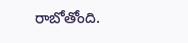రాబోతోంది.